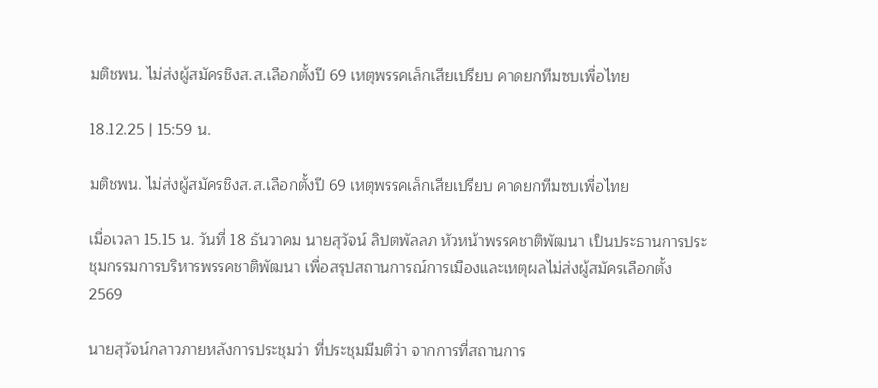มติชพน. ไม่ส่งผู้สมัครชิงส.ส.เลือกตั้งปี 69 เหตุพรรคเล็กเสียเปรียบ คาดยกทีมซบเพื่อไทย

18.12.25 | 15:59 น.

มติชพน. ไม่ส่งผู้สมัครชิงส.ส.เลือกตั้งปี 69 เหตุพรรคเล็กเสียเปรียบ คาดยกทีมซบเพื่อไทย

เมื่อเวลา 15.15 น. วันที่ 18 ธันวาคม นายสุวัจน์ ลิปตพัลลภ หัวหน้าพรรคชาติพัฒนา เป็นประธานการประชุมกรรมการบริหารพรรคชาติพัฒนา เพื่อสรุปสถานการณ์การเมืองและเหตุผลไม่ส่งผู้สมัครเลือกตั้ง 2569

นายสุวัจน์กลาวภายหลังการประชุมว่า ที่ประชุมมีมติว่า จากการที่สถานการ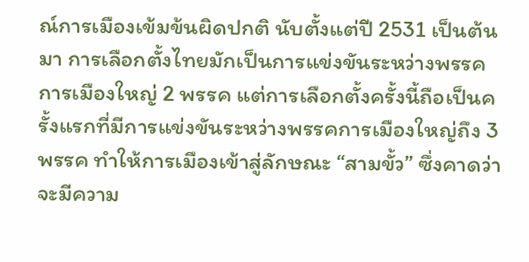ณ์การเมืองเข้มข้นผิดปกติ นับตั้งแต่ปี 2531 เป็นต้นมา การเลือกตั้งไทยมักเป็นการแข่งขันระหว่างพรรคการเมืองใหญ่ 2 พรรค แต่การเลือกตั้งครั้งนี้ถือเป็นครั้งแรกที่มีการแข่งขันระหว่างพรรคการเมืองใหญ่ถึง 3 พรรค ทำให้การเมืองเข้าสู่ลักษณะ “สามขั้ว” ซึ่งคาดว่าจะมีความ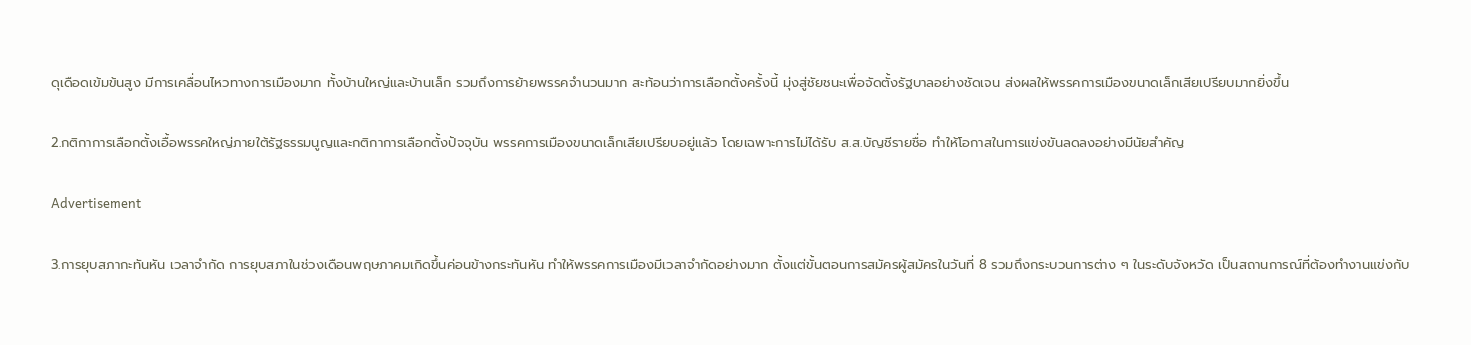ดุเดือดเข้มข้นสูง มีการเคลื่อนไหวทางการเมืองมาก ทั้งบ้านใหญ่และบ้านเล็ก รวมถึงการย้ายพรรคจำนวนมาก สะท้อนว่าการเลือกตั้งครั้งนี้ มุ่งสู่ชัยชนะเพื่อจัดตั้งรัฐบาลอย่างชัดเจน ส่งผลให้พรรคการเมืองขนาดเล็กเสียเปรียบมากยิ่งขึ้น

2.กติกาการเลือกตั้งเอื้อพรรคใหญ่ภายใต้รัฐธรรมนูญและกติกาการเลือกตั้งปัจจุบัน พรรคการเมืองขนาดเล็กเสียเปรียบอยู่แล้ว โดยเฉพาะการไม่ได้รับ ส.ส.บัญชีรายชื่อ ทำให้โอกาสในการแข่งขันลดลงอย่างมีนัยสำคัญ

Advertisement

3.การยุบสภากะทันหัน เวลาจำกัด การยุบสภาในช่วงเดือนพฤษภาคมเกิดขึ้นค่อนข้างกระทันหัน ทำให้พรรคการเมืองมีเวลาจำกัดอย่างมาก ตั้งแต่ขั้นตอนการสมัครผู้สมัครในวันที่ 8 รวมถึงกระบวนการต่าง ๆ ในระดับจังหวัด เป็นสถานการณ์ที่ต้องทำงานแข่งกับ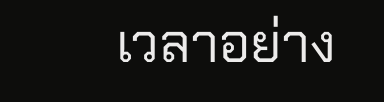เวลาอย่าง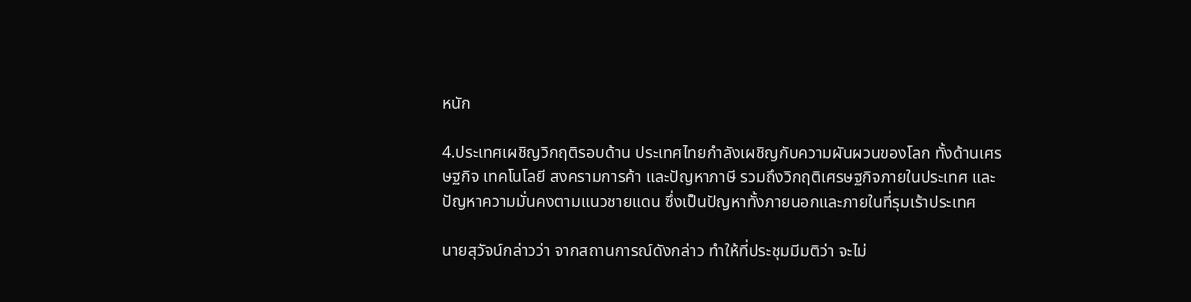หนัก

4.ประเทศเผชิญวิกฤติรอบด้าน ประเทศไทยกำลังเผชิญกับความผันผวนของโลก ทั้งด้านเศรษฐกิจ เทคโนโลยี สงครามการค้า และปัญหาภาษี รวมถึงวิกฤติเศรษฐกิจภายในประเทศ และปัญหาความมั่นคงตามแนวชายแดน ซึ่งเป็นปัญหาทั้งภายนอกและภายในที่รุมเร้าประเทศ

นายสุวัจน์กล่าวว่า จากสถานการณ์ดังกล่าว ทำให้ที่ประชุมมีมติว่า จะไม่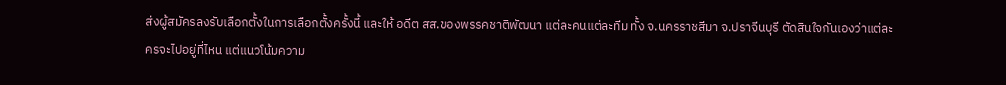ส่งผู้สมัครลงรับเลือกตั้งในการเลือกตั้งครั้งนี้ และให้ อดีต สส.ของพรรคชาติพัฒนา แต่ละคนแต่ละทีม ทั้ง จ.นครราชสีมา จ.ปราจีนบุรี ตัดสินใจกันเองว่าแต่ละครจะไปอยู่ที่ไหน แต่แนวโน้มความ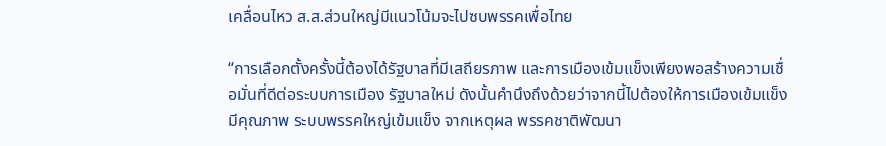เคลื่อนไหว ส.ส.ส่วนใหญ่มีแนวโน้มจะไปซบพรรคเพื่อไทย

“การเลือกตั้งครั้งนี้ต้องได้รัฐบาลที่มีเสถียรภาพ และการเมืองเข้มแข็งเพียงพอสร้างความเชื่อมั่นที่ดีต่อระบบการเมือง รัฐบาลใหม่ ดังนั้นคำนึงถึงด้วยว่าจากนี้ไปต้องให้การเมืองเข้มแข็ง มีคุณภาพ ระบบพรรคใหญ่เข้มแข็ง จากเหตุผล พรรคชาติพัฒนา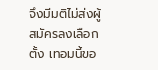จึงมีมติไม่ส่งผู้สมัครลงเลือกตั้ง เทอมนี้ขอ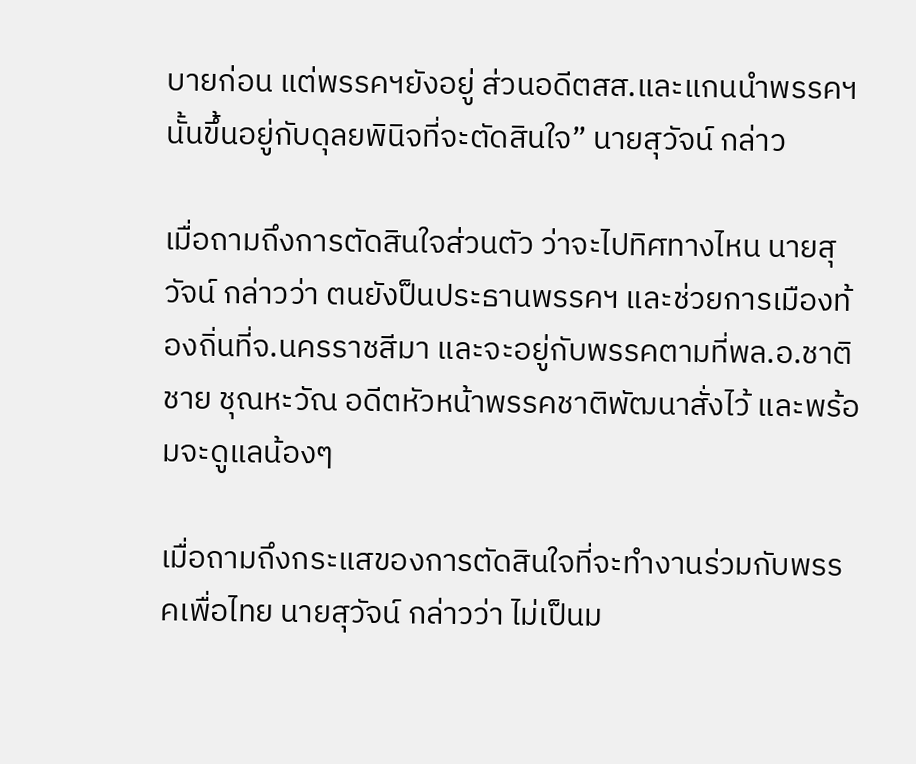บายก่อน แต่พรรคฯยังอยู่ ส่วนอดีตสส.และแกนนำพรรคฯ นั้นขึ้นอยู่กับดุลยพินิจที่จะตัดสินใจ” นายสุวัจน์ กล่าว

เมื่อถามถึงการตัดสินใจส่วนตัว ว่าจะไปทิศทางไหน นายสุวัจน์ กล่าวว่า ตนยังป็นประธานพรรคฯ และช่วยการเมืองท้องถิ่นที่จ.นครราชสีมา และจะอยู่กับพรรคตามที่พล.อ.ชาติชาย ชุณหะวัณ อดีตหัวหน้าพรรคชาติพัฒนาสั่งไว้ และพร้อมจะดูแลน้องๆ

เมื่อถามถึงกระแสของการตัดสินใจที่จะทำงานร่วมกับพรรคเพื่อไทย นายสุวัจน์ กล่าวว่า ไม่เป็นม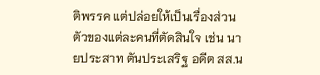ติพรรค แต่ปล่อยให้เป็นเรื่องส่วนตัวของแต่ละคนที่ตัดสินใจ เช่น นายประสาท ตันประเสริฐ อดีต สส.น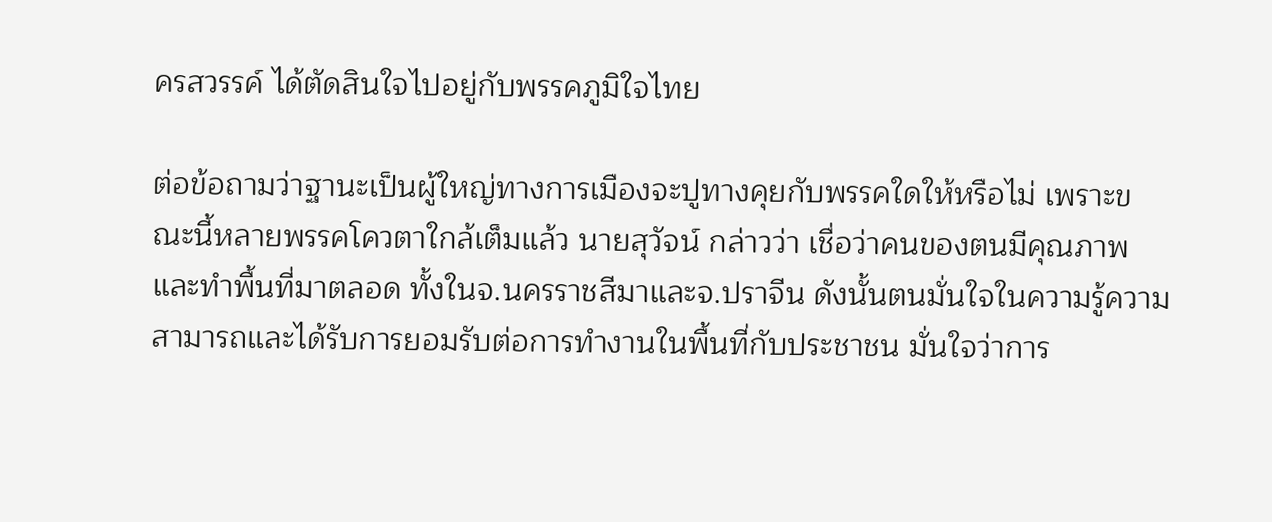ครสวรรค์ ได้ตัดสินใจไปอยู่กับพรรคภูมิใจไทย

ต่อข้อถามว่าฐานะเป็นผู้ใหญ่ทางการเมืองจะปูทางคุยกับพรรคใดให้หรือไม่ เพราะขณะนี้หลายพรรคโควตาใกล้เต็มแล้ว นายสุวัจน์ กล่าวว่า เชื่อว่าคนของตนมีคุณภาพ และทำพื้นที่มาตลอด ทั้งในจ.นครราชสีมาและจ.ปราจีน ดังนั้นตนมั่นใจในความรู้ความสามารถและได้รับการยอมรับต่อการทำงานในพื้นที่กับประชาชน มั่นใจว่าการ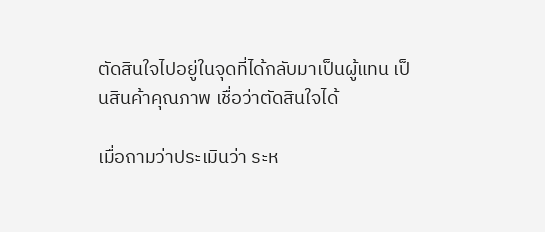ตัดสินใจไปอยู่ในจุดที่ได้กลับมาเป็นผู้แทน เป็นสินค้าคุณภาพ เชื่อว่าตัดสินใจได้

เมื่อถามว่าประเมินว่า ระห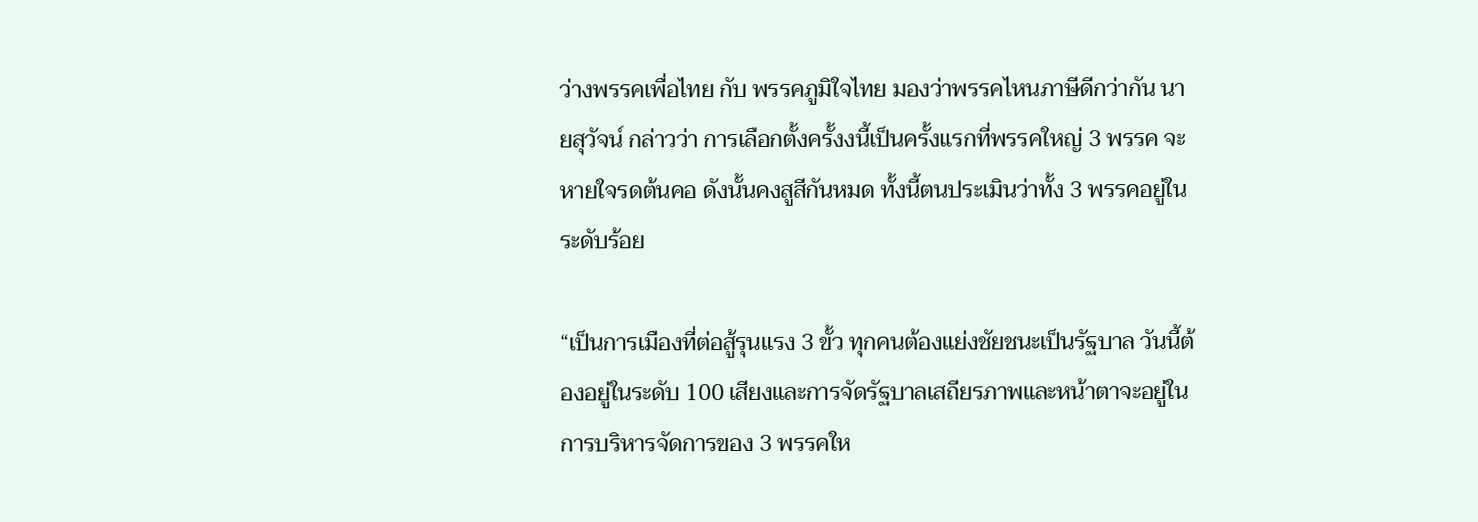ว่างพรรคเพื่อไทย กับ พรรคภูมิใจไทย มองว่าพรรคไหนภาษีดีกว่ากัน นายสุวัจน์ กล่าวว่า การเลือกตั้งครั้งงนี้เป็นครั้งแรกที่พรรคใหญ่ 3 พรรค จะหายใจรดต้นคอ ดังนั้นคงสูสีกันหมด ทั้งนี้ตนประเมินว่าทั้ง 3 พรรคอยู่ในระดับร้อย

“เป็นการเมืองที่ต่อสู้รุนแรง 3 ขั้ว ทุกคนต้องแย่งชัยชนะเป็นรัฐบาล วันนี้ต้องอยู่ในระดับ 100 เสียงและการจัดรัฐบาลเสถียรภาพและหน้าตาจะอยู่ในการบริหารจัดการของ 3 พรรคให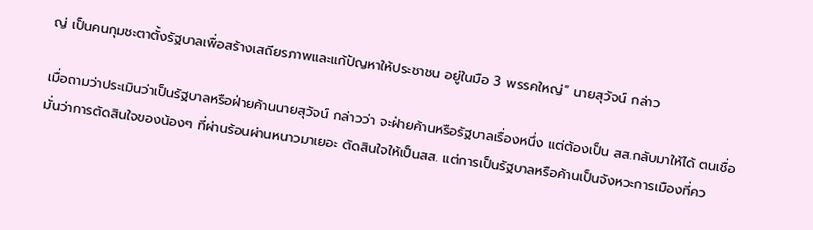ญ่ เป็นคนกุมชะตาตั้งรัฐบาลเพื่อสร้างเสถียรภาพและแก้ปัญหาให้ประชาชน อยู่ในมือ 3 พรรคใหญ่” นายสุวัจน์ กล่าว

เมื่อถามว่าประเมินว่าเป็นรัฐบาลหรือฝ่ายค้านนายสุวัจน์ กล่าวว่า จะฝ่ายค้านหรือรัฐบาลเรื่องหนึ่ง แต่ต้องเป็น สส.กลับมาให้ได้ ตนเชื่อมั่นว่าการตัดสินใจของน้องๆ ที่ผ่านร้อนผ่านหนาวมาเยอะ ตัดสินใจให้เป็นสส. แต่การเป็นรัฐบาลหรือค้านเป็นจังหวะการเมืองที่คว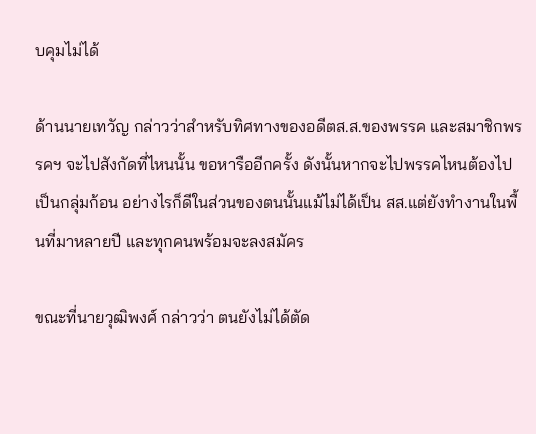บคุมไม่ได้

ด้านนายเทวัญ กล่าวว่าสำหรับทิศทางของอดีตส.ส.ของพรรค และสมาชิกพรรคฯ จะไปสังกัดที่ไหนนั้น ขอหารืออีกครั้ง ดังนั้นหากจะไปพรรคไหนต้องไปเป็นกลุ่มก้อน อย่างไรก็ดีในส่วนของตนนั้นแม้ไม่ได้เป็น สส.แต่ยังทำงานในพื้นที่มาหลายปี และทุกคนพร้อมจะลงสมัคร

ขณะที่นายวุฒิพงศ์ กล่าวว่า ตนยังไม่ได้ตัด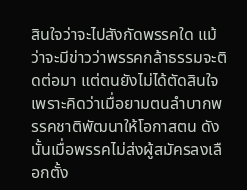สินใจว่าจะไปสังกัดพรรคใด แม้ว่าจะมีข่าวว่าพรรคกล้าธรรมจะติดต่อมา แต่ตนยังไม่ได้ตัดสินใจ เพราะคิดว่าเมื่อยามตนลำบากพรรคชาติพัฒนาให้โอกาสตน ดังนั้นเมื่อพรรคไม่ส่งผู้สมัครลงเลือกตั้ง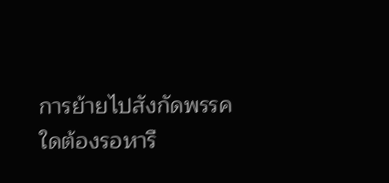การย้ายไปสังกัดพรรคใดต้องรอหารื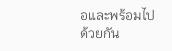อและพร้อมไปด้วยกัน